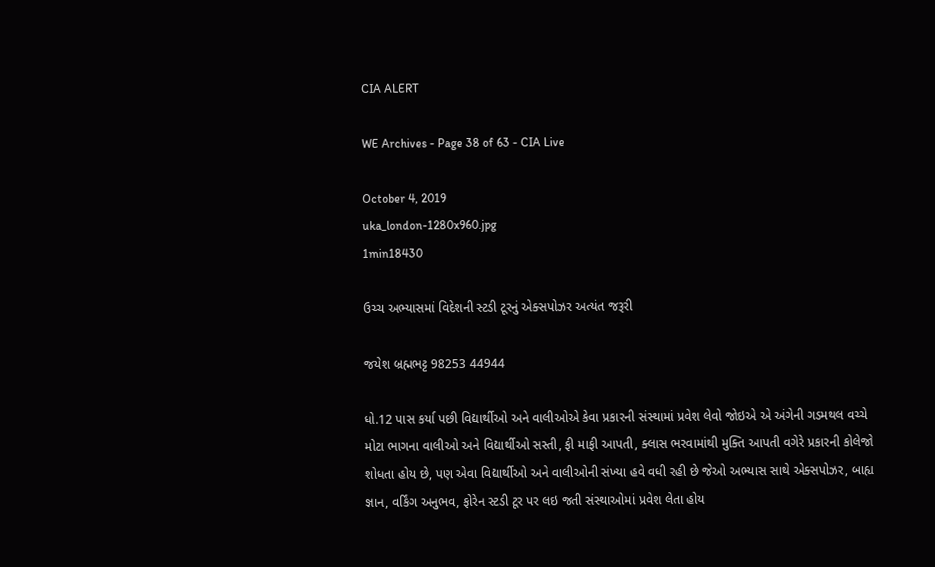CIA ALERT

WE Archives - Page 38 of 63 - CIA Live

October 4, 2019
uka_london-1280x960.jpg
1min18430

ઉચ્ચ અભ્યાસમાં વિદેશની સ્ટડી ટૂરનું એક્સપોઝર અત્યંત જરૂરી

જયેશ બ્રહ્મભટ્ટ 98253 44944

ધો.12 પાસ કર્યા પછી વિદ્યાર્થીઓ અને વાલીઓએ કેવા પ્રકારની સંસ્થામાં પ્રવેશ લેવો જોઇએ એ અંગેની ગડમથલ વચ્ચે મોટા ભાગના વાલીઓ અને વિદ્યાર્થીઓ સસ્તી, ફી માફી આપતી, ક્લાસ ભરવામાંથી મુક્તિ આપતી વગેરે પ્રકારની કોલેજો શોધતા હોય છે, પણ એવા વિદ્યાર્થીઓ અને વાલીઓની સંખ્યા હવે વધી રહી છે જેઓ અભ્યાસ સાથે એક્સપોઝર, બાહ્ય જ્ઞાન, વર્કિંગ અનુભવ, ફોરેન સ્ટડી ટૂર પર લઇ જતી સંસ્થાઓમાં પ્રવેશ લેતા હોય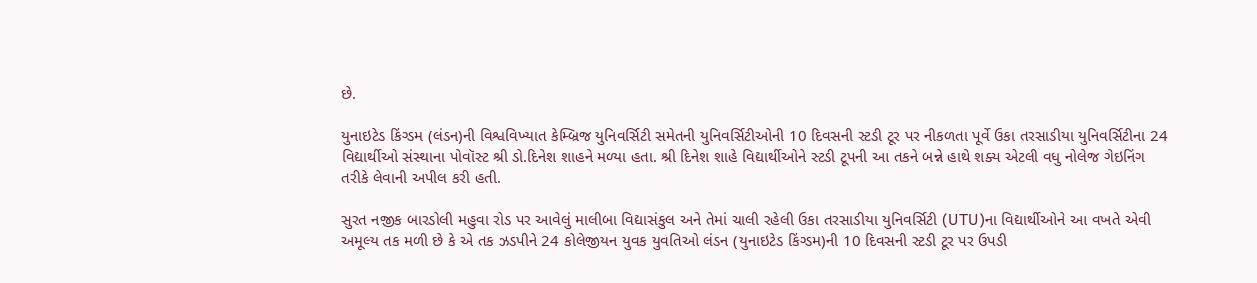છે.

યુનાઇટેડ કિંગ્ડમ (લંડન)ની વિશ્વવિખ્યાત કેમ્બ્રિજ યુનિવર્સિટી સમેતની યુનિવર્સિટીઓની 10 દિવસની સ્ટડી ટૂર પર નીકળતા પૂર્વે ઉકા તરસાડીયા યુનિવર્સિટીના 24 વિદ્યાર્થીઓ સંસ્થાના પોવૉસ્ટ શ્રી ડો.દિનેશ શાહને મળ્યા હતા. શ્રી દિનેશ શાહે વિદ્યાર્થીઓને સ્ટડી ટૂપની આ તકને બન્ને હાથે શક્ય એટલી વધુ નોલેજ ગેઇનિંગ તરીકે લેવાની અપીલ કરી હતી.

સુરત નજીક બારડોલી મહુવા રોડ પર આવેલું માલીબા વિદ્યાસંકુલ અને તેમાં ચાલી રહેલી ઉકા તરસાડીયા યુનિવર્સિટી (UTU)ના વિદ્યાર્થીઓને આ વખતે એવી અમૂલ્ય તક મળી છે કે એ તક ઝડપીને 24 કોલેજીયન યુવક યુવતિઓ લંડન (યુનાઇટેડ કિંગ્ડમ)ની 10 દિવસની સ્ટડી ટૂર પર ઉપડી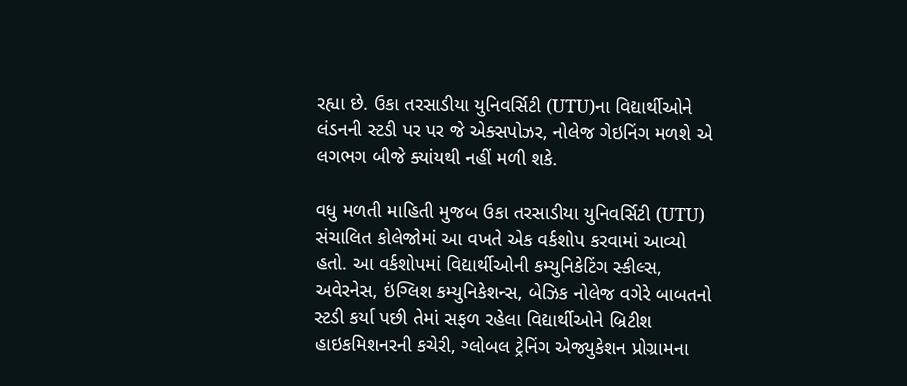રહ્યા છે. ઉકા તરસાડીયા યુનિવર્સિટી (UTU)ના વિદ્યાર્થીઓને લંડનની સ્ટડી પર પર જે એક્સપોઝર, નોલેજ ગેઇનિંગ મળશે એ લગભગ બીજે ક્યાંયથી નહીં મળી શકે.

વધુ મળતી માહિતી મુજબ ઉકા તરસાડીયા યુનિવર્સિટી (UTU) સંચાલિત કોલેજોમાં આ વખતે એક વર્કશોપ કરવામાં આવ્યો હતો. આ વર્કશોપમાં વિદ્યાર્થીઓની કમ્યુનિકેટિંગ સ્કીલ્સ, અવેરનેસ, ઇંગ્લિશ કમ્યુનિકેશન્સ, બેઝિક નોલેજ વગેરે બાબતનો સ્ટડી કર્યા પછી તેમાં સફળ રહેલા વિદ્યાર્થીઓને બ્રિટીશ હાઇકમિશનરની કચેરી, ગ્લોબલ ટ્રેનિંગ એજ્યુકેશન પ્રોગ્રામના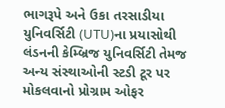ભાગરૂપે અને ઉકા તરસાડીયા યુનિવર્સિટી (UTU)ના પ્રયાસોથી લંડનની કેમ્બ્રિજ યુનિવર્સિટી તેમજ અન્ય સંસ્થાઓની સ્ટડી ટૂર પર મોકલવાનો પ્રોગ્રામ ઓફર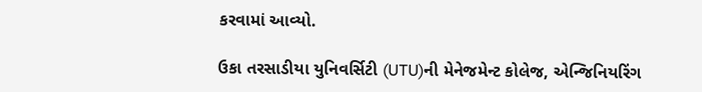કરવામાં આવ્યો.

ઉકા તરસાડીયા યુનિવર્સિટી (UTU)ની મેનેજમેન્ટ કોલેજ, એન્જિનિયરિંગ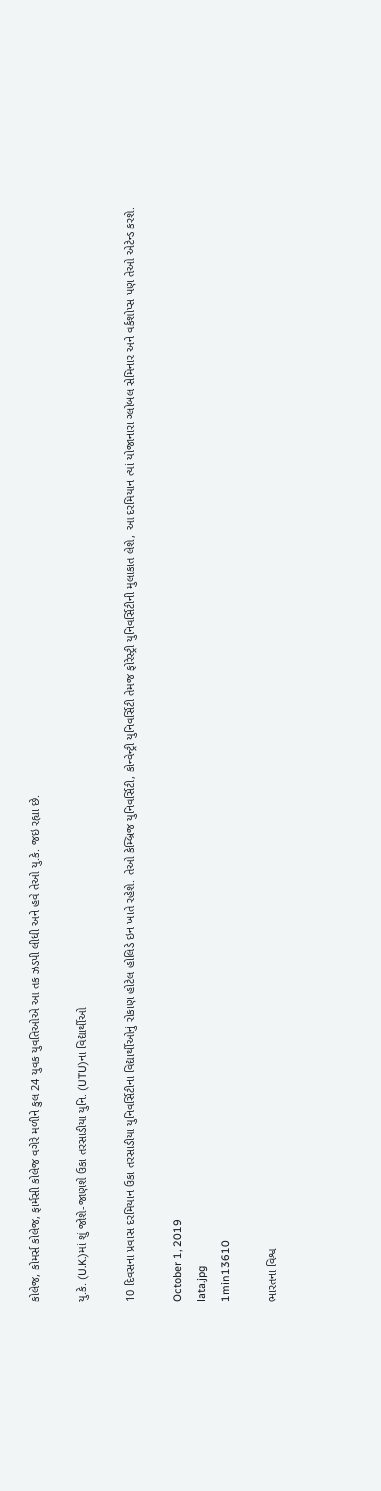કોલેજ, કોમર્સ કોલેજ, ફાર્મસી કોલેજ વગેરે મળીને કુલ 24 યુવક યુવતિઓએ આ તક ઝડપી લીધી અને હવે તેઓ યુ.કે. જઇ રહ્યા છે.

યુ.કે. (U.K.)માં શું જોશે-જાણશે ઉકા તરસાડીયા યુનિ. (UTU)ના વિદ્યાર્થીઓ

10 દિવસના પ્રવાસ દરમિયાન ઉકા તરસાડીયા યુનિવર્સિટીના વિદ્યાર્થીઓનું રોકાણ હોટેલ હોલિડે ઇન ખાતે રહેશે. તેઓ કેમ્બ્રિજ યુનિવર્સિટી, કોન્વેન્ટ્રી યુનિવર્સિટી તેમજ ફોરેસ્ટ્રી યુનિવર્સિટીની મુલાકાત લેશે, આ દરમિયાન ત્યાં યોજાનારા ગ્લોબલ સેમિનાર અને વર્કશોપ્સ પણ તેઓ એટેન્ડ કરશે.

October 1, 2019
lata.jpg
1min13610

ભારતના વિશ્વ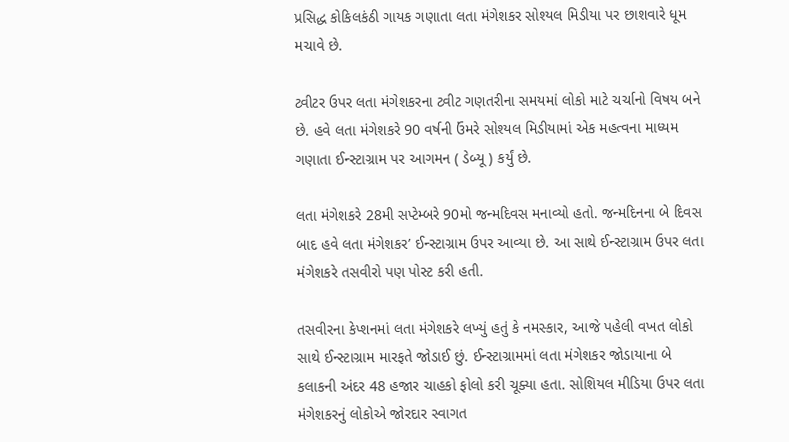પ્રસિદ્ધ કોકિલકંઠી ગાયક ગણાતા લતા મંગેશકર સોશ્યલ મિડીયા પર છાશવારે ધૂમ મચાવે છે.

ટ્વીટર ઉપર લતા મંગેશકરના ટ્વીટ ગણતરીના સમયમાં લોકો માટે ચર્ચાનો વિષય બને છે. હવે લતા મંગેશકરે 90 વર્ષની ઉંમરે સોશ્યલ મિડીયામાં એક મહત્વના માધ્યમ ગણાતા ઈન્સ્ટાગ્રામ પર આગમન ( ડેબ્યૂ ) કર્યું છે.

લતા મંગેશકરે 28મી સપ્ટેમ્બરે 90મો જન્મદિવસ મનાવ્યો હતો. જન્મદિનના બે દિવસ બાદ હવે લતા મંગેશકર’ ઈન્સ્ટાગ્રામ ઉપર આવ્યા છે. આ સાથે ઈન્સ્ટાગ્રામ ઉપર લતા મંગેશકરે તસવીરો પણ પોસ્ટ કરી હતી.

તસવીરના કેપ્શનમાં લતા મંગેશકરે લખ્યું હતું કે નમસ્કાર, આજે પહેલી વખત લોકો સાથે ઈન્સ્ટાગ્રામ મારફતે જોડાઈ છું. ઈન્સ્ટાગ્રામમાં લતા મંગેશકર જોડાયાના બે કલાકની અંદર 48 હજાર ચાહકો ફોલો કરી ચૂક્યા હતા. સોશિયલ મીડિયા ઉપર લતા મંગેશકરનું લોકોએ જોરદાર સ્વાગત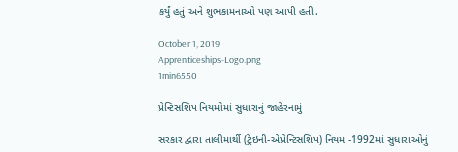કર્યું હતું અને શુભકામનાઓ પણ આપી હતી.

October 1, 2019
Apprenticeships-Logo.png
1min6550

પ્રેન્ટિસશિપ નિયમોમાં સુધારાનું જાહેરનામું

સરકાર દ્વારા તાલીમાર્થી (ટ્રેઇની-એપ્રેન્ટિસશિપ) નિયમ -1992માં સુધારાઓનું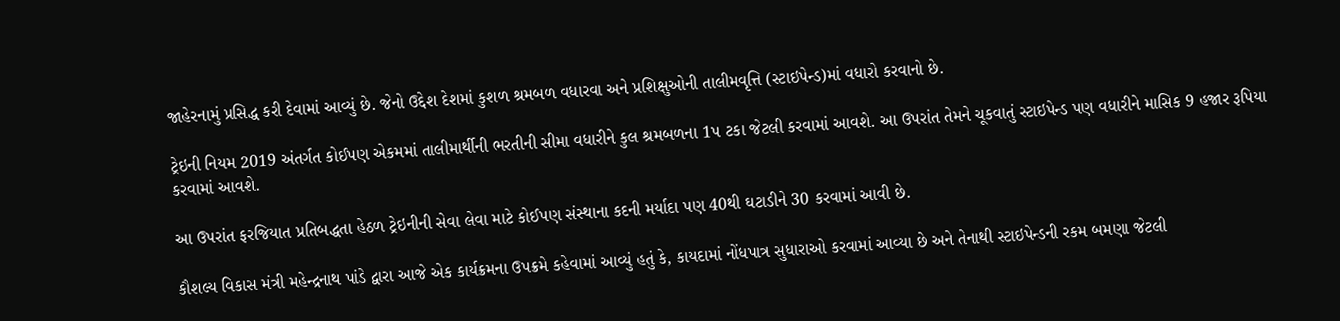જાહેરનામું પ્રસિદ્ધ કરી દેવામાં આવ્યું છે. જેનો ઉદ્દેશ દેશમાં કુશળ શ્રમબળ વધારવા અને પ્રશિક્ષુઓની તાલીમવૃત્તિ (સ્ટાઇપેન્ડ)માં વધારો કરવાનો છે.

ટ્રેઇની નિયમ 2019 અંતર્ગત કોઈપણ એકમમાં તાલીમાર્થીની ભરતીની સીમા વધારીને કુલ શ્રમબળના 1પ ટકા જેટલી કરવામાં આવશે. આ ઉપરાંત તેમને ચૂકવાતું સ્ટાઇપેન્ડ પણ વધારીને માસિક 9 હજાર રૂપિયા કરવામાં આવશે.

આ ઉપરાંત ફરજિયાત પ્રતિબદ્ધતા હેઠળ ટ્રેઇનીની સેવા લેવા માટે કોઈપણ સંસ્થાના કદની મર્યાદા પણ 40થી ઘટાડીને 30 કરવામાં આવી છે.

કૌશલ્ય વિકાસ મંત્રી મહેન્દ્રનાથ પાંડે દ્વારા આજે એક કાર્યક્રમના ઉપક્રમે કહેવામાં આવ્યું હતું કે, કાયદામાં નોંધપાત્ર સુધારાઓ કરવામાં આવ્યા છે અને તેનાથી સ્ટાઇપેન્ડની રકમ બમણા જેટલી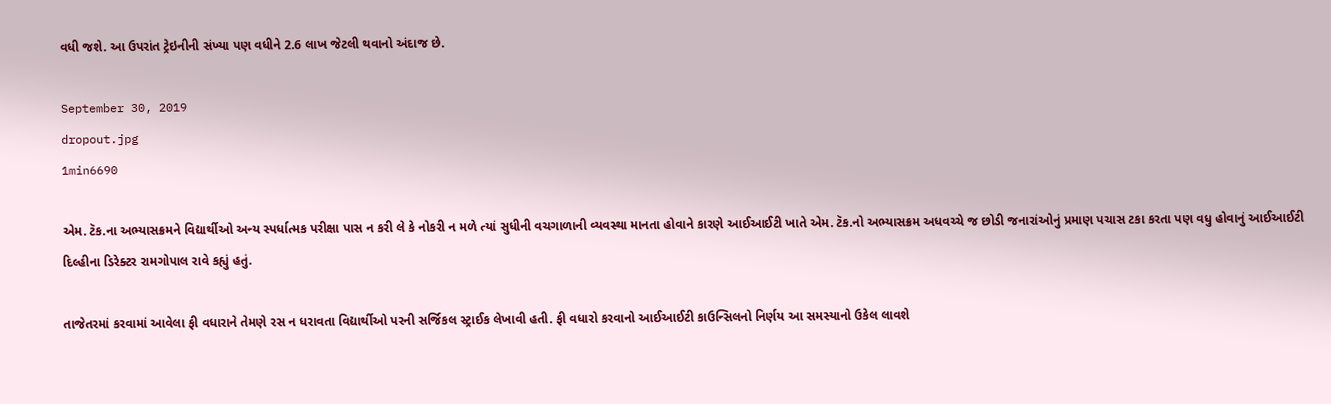વધી જશે. આ ઉપરાંત ટ્રેઇનીની સંખ્યા પણ વધીને 2.6 લાખ જેટલી થવાનો અંદાજ છે.

September 30, 2019
dropout.jpg
1min6690

એમ. ટૅક.ના અભ્યાસક્રમને વિદ્યાર્થીઓ અન્ય સ્પર્ધાત્મક પરીક્ષા પાસ ન કરી લે કે નોકરી ન મળે ત્યાં સુધીની વચગાળાની વ્યવસ્થા માનતા હોવાને કારણે આઈઆઈટી ખાતે એમ. ટૅક.નો અભ્યાસક્રમ અધવચ્ચે જ છોડી જનારાંઓનું પ્રમાણ પચાસ ટકા કરતા પણ વધુ હોવાનું આઈઆઈટી દિલ્હીના ડિરેક્ટર રામગોપાલ રાવે કહ્યું હતું.

તાજેતરમાં કરવામાં આવેલા ફી વધારાને તેમણે રસ ન ધરાવતા વિદ્યાર્થીઓ પરની સર્જિકલ સ્ટ્રાઈક લેખાવી હતી. ફી વધારો કરવાનો આઈઆઈટી કાઉન્સિલનો નિર્ણય આ સમસ્યાનો ઉકેલ લાવશે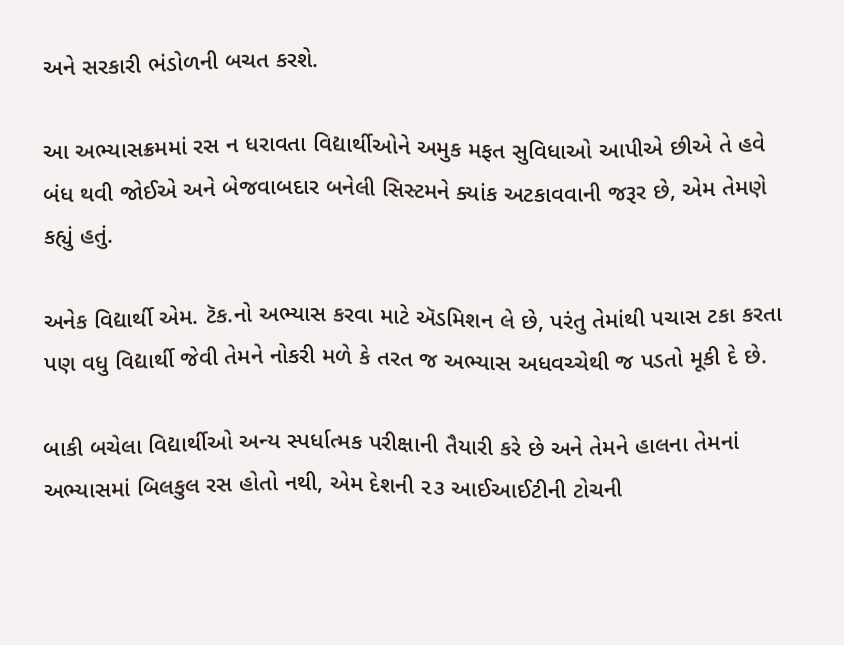અને સરકારી ભંડોળની બચત કરશે.

આ અભ્યાસક્રમમાં રસ ન ધરાવતા વિદ્યાર્થીઓને અમુક મફત સુવિધાઓ આપીએ છીએ તે હવે બંધ થવી જોઈએ અને બેજવાબદાર બનેલી સિસ્ટમને ક્યાંક અટકાવવાની જરૂર છે, એમ તેમણે કહ્યું હતું.

અનેક વિદ્યાર્થી એમ. ટૅક.નો અભ્યાસ કરવા માટે ઍડમિશન લે છે, પરંતુ તેમાંથી પચાસ ટકા કરતા પણ વધુ વિદ્યાર્થી જેવી તેમને નોકરી મળે કે તરત જ અભ્યાસ અધવચ્ચેથી જ પડતો મૂકી દે છે.

બાકી બચેલા વિદ્યાર્થીઓ અન્ય સ્પર્ધાત્મક પરીક્ષાની તૈયારી કરે છે અને તેમને હાલના તેમનાં અભ્યાસમાં બિલકુલ રસ હોતો નથી, એમ દેશની ૨૩ આઈઆઈટીની ટોચની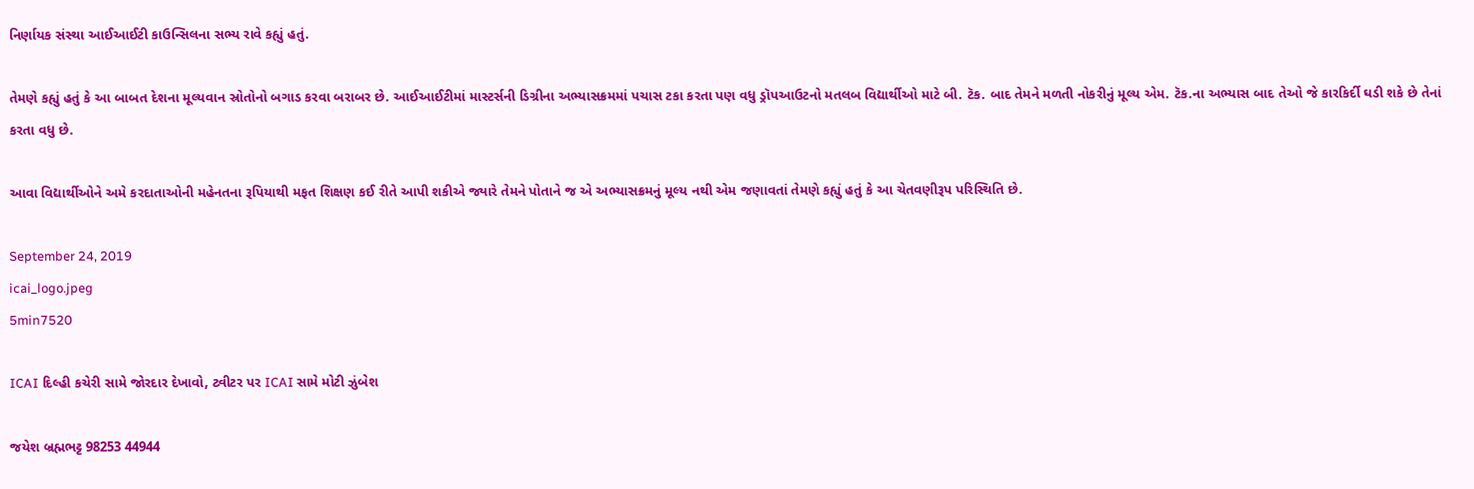નિર્ણાયક સંસ્થા આઈઆઈટી કાઉન્સિલના સભ્ય રાવે કહ્યું હતું.

તેમણે કહ્યું હતું કે આ બાબત દેશના મૂલ્યવાન સ્રોતોનો બગાડ કરવા બરાબર છે. આઈઆઈટીમાં માસ્ટર્સની ડિગ્રીના અભ્યાસક્રમમાં પચાસ ટકા કરતા પણ વધુ ડ્રૉપઆઉટનો મતલબ વિદ્યાર્થીઓ માટે બી. ટૅક. બાદ તેમને મળતી નોકરીનું મૂલ્ય એમ. ટૅક.ના અભ્યાસ બાદ તેઓ જે કારકિર્દી ઘડી શકે છે તેનાં કરતા વધુ છે.

આવા વિદ્યાર્થીઓને અમે કરદાતાઓની મહેનતના રૂપિયાથી મફત શિક્ષણ કઈ રીતે આપી શકીએ જ્યારે તેમને પોતાને જ એ અભ્યાસક્રમનું મૂલ્ય નથી એમ જણાવતાં તેમણે કહ્યું હતું કે આ ચેતવણીરૂપ પરિસ્થિતિ છે.

September 24, 2019
icai_logo.jpeg
5min7520

ICAI દિલ્હી કચેરી સામે જોરદાર દેખાવો, ટ્વીટર પર ICAI સામે મોટી ઝુંબેશ

જયેશ બ્રહ્મભટ્ટ 98253 44944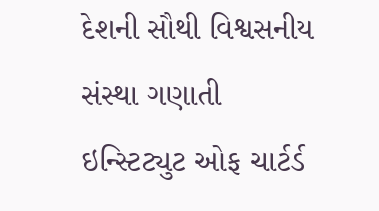દેશની સૌથી વિશ્વસનીય સંસ્થા ગણાતી ઇન્સ્ટિટ્યુટ ઓફ ચાર્ટર્ડ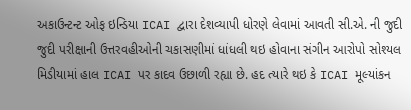અકાઉન્ટન્ટ ઓફ ઇન્ડિયા ICAI દ્વારા દેશવ્યાપી ધોરણે લેવામાં આવતી સી.એ. ની જુદી જુદી પરીક્ષાની ઉત્તરવહીઓની ચકાસણીમાં ધાંધલી થઇ હોવાના સંગીન આરોપો સોશ્યલ મિડીયામાં હાલ ICAI પર કાદવ ઉછાળી રહ્યા છે. હદ ત્યારે થઇ કે ICAI મૂલ્યાંકન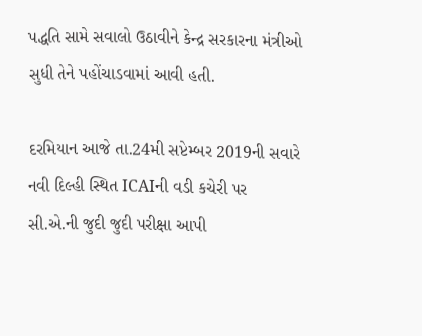પદ્ધતિ સામે સવાલો ઉઠાવીને કેન્દ્ર સરકારના મંત્રીઓ સુધી તેને પહોંચાડવામાં આવી હતી.

દરમિયાન આજે તા.24મી સપ્ટેમ્બર 2019ની સવારે નવી દિલ્હી સ્થિત ICAIની વડી કચેરી પર સી.એ.ની જુદી જુદી પરીક્ષા આપી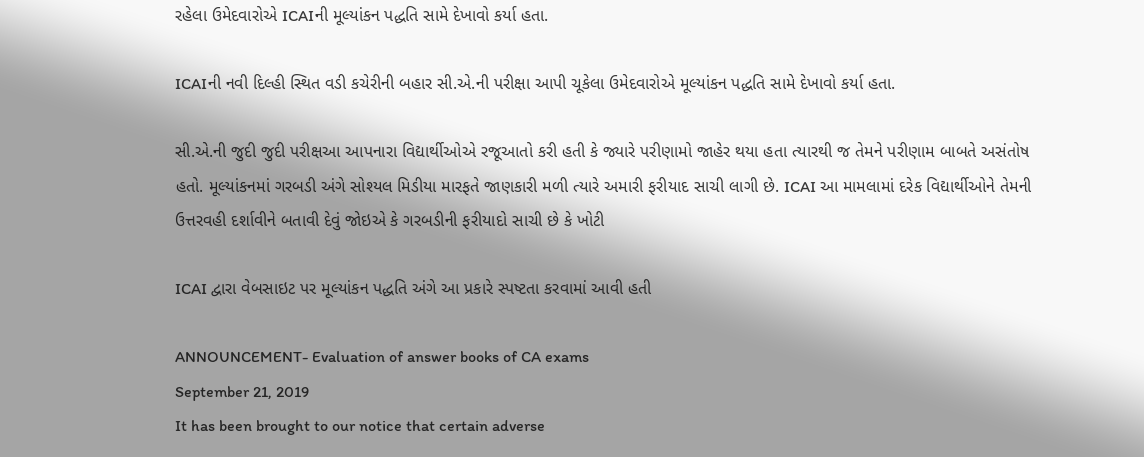રહેલા ઉમેદવારોએ ICAIની મૂલ્યાંકન પદ્ધતિ સામે દેખાવો કર્યા હતા.

ICAIની નવી દિલ્હી સ્થિત વડી કચેરીની બહાર સી.એ.ની પરીક્ષા આપી ચૂકેલા ઉમેદવારોએ મૂલ્યાંકન પદ્ધતિ સામે દેખાવો કર્યા હતા.

સી.એ.ની જુદી જુદી પરીક્ષઆ આપનારા વિદ્યાર્થીઓએ રજૂઆતો કરી હતી કે જ્યારે પરીણામો જાહેર થયા હતા ત્યારથી જ તેમને પરીણામ બાબતે અસંતોષ હતો. મૂલ્યાંકનમાં ગરબડી અંગે સોશ્યલ મિડીયા મારફતે જાણકારી મળી ત્યારે અમારી ફરીયાદ સાચી લાગી છે. ICAI આ મામલામાં દરેક વિદ્યાર્થીઓને તેમની ઉત્તરવહી દર્શાવીને બતાવી દેવું જોઇએ કે ગરબડીની ફરીયાદો સાચી છે કે ખોટી

ICAI દ્વારા વેબસાઇટ પર મૂલ્યાંકન પદ્ધતિ અંગે આ પ્રકારે સ્પષ્ટતા કરવામાં આવી હતી

ANNOUNCEMENT- Evaluation of answer books of CA exams
September 21, 2019
It has been brought to our notice that certain adverse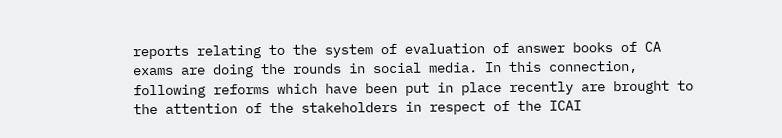reports relating to the system of evaluation of answer books of CA exams are doing the rounds in social media. In this connection, following reforms which have been put in place recently are brought to the attention of the stakeholders in respect of the ICAI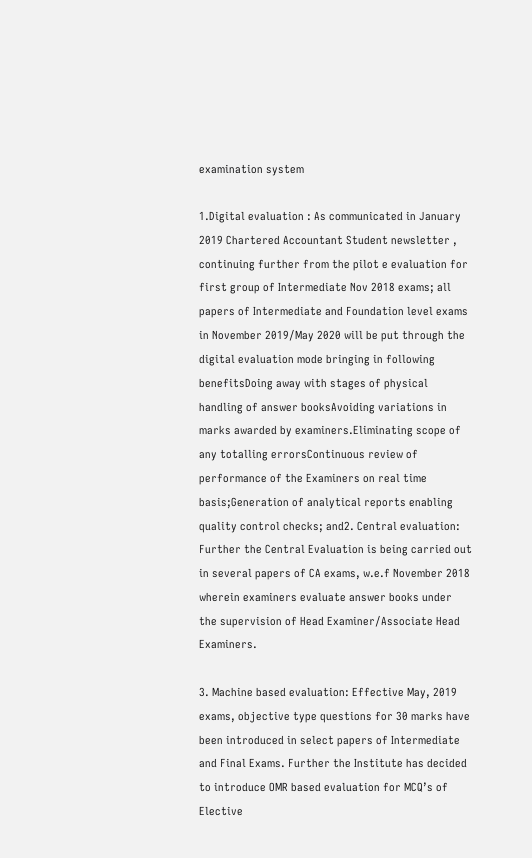examination system

1.Digital evaluation : As communicated in January 2019 Chartered Accountant Student newsletter , continuing further from the pilot e evaluation for first group of Intermediate Nov 2018 exams; all papers of Intermediate and Foundation level exams in November 2019/May 2020 will be put through the digital evaluation mode bringing in following benefitsDoing away with stages of physical handling of answer booksAvoiding variations in marks awarded by examiners.Eliminating scope of any totalling errorsContinuous review of performance of the Examiners on real time basis;Generation of analytical reports enabling quality control checks; and2. Central evaluation: Further the Central Evaluation is being carried out in several papers of CA exams, w.e.f November 2018 wherein examiners evaluate answer books under the supervision of Head Examiner/Associate Head Examiners.

3. Machine based evaluation: Effective May, 2019 exams, objective type questions for 30 marks have been introduced in select papers of Intermediate and Final Exams. Further the Institute has decided to introduce OMR based evaluation for MCQ’s of Elective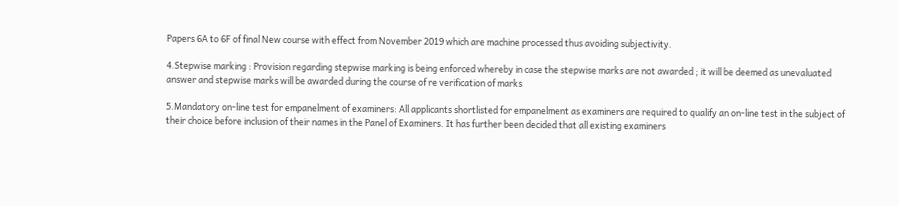Papers 6A to 6F of final New course with effect from November 2019 which are machine processed thus avoiding subjectivity.

4.Stepwise marking : Provision regarding stepwise marking is being enforced whereby in case the stepwise marks are not awarded ; it will be deemed as unevaluated answer and stepwise marks will be awarded during the course of re verification of marks

5.Mandatory on-line test for empanelment of examiners: All applicants shortlisted for empanelment as examiners are required to qualify an on-line test in the subject of their choice before inclusion of their names in the Panel of Examiners. It has further been decided that all existing examiners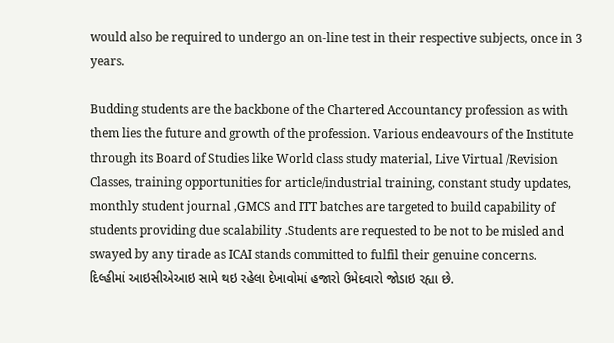would also be required to undergo an on-line test in their respective subjects, once in 3 years.

Budding students are the backbone of the Chartered Accountancy profession as with them lies the future and growth of the profession. Various endeavours of the Institute through its Board of Studies like World class study material, Live Virtual /Revision Classes, training opportunities for article/industrial training, constant study updates, monthly student journal ,GMCS and ITT batches are targeted to build capability of students providing due scalability .Students are requested to be not to be misled and swayed by any tirade as ICAI stands committed to fulfil their genuine concerns.
દિલ્હીમાં આઇસીએઆઇ સામે થઇ રહેલા દેખાવોમાં હજારો ઉમેદવારો જોડાઇ રહ્યા છે.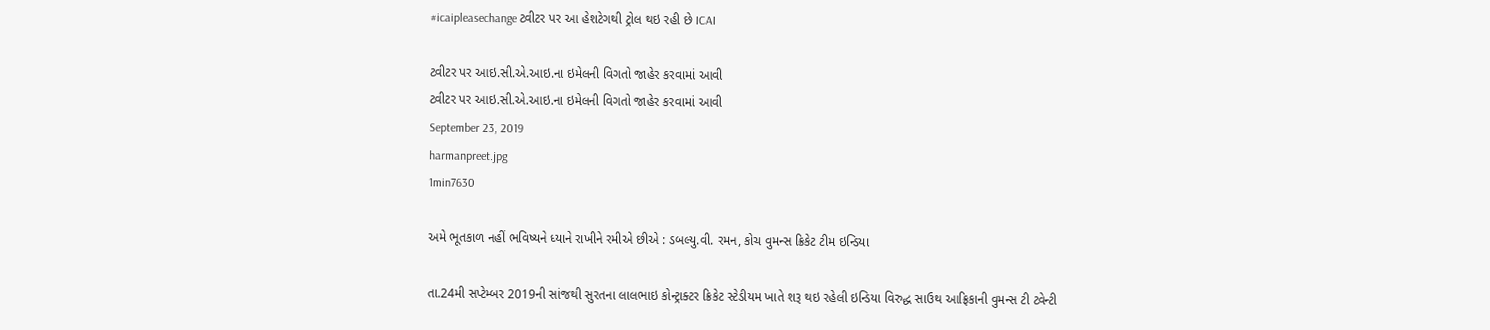#icaipleasechange ટ્વીટર પર આ હેશટેગથી ટ્રોલ થઇ રહી છે ICAI

ટ્વીટર પર આઇ.સી.એ.આઇ.ના ઇમેલની વિગતો જાહેર કરવામાં આવી
ટ્વીટર પર આઇ.સી.એ.આઇ.ના ઇમેલની વિગતો જાહેર કરવામાં આવી
September 23, 2019
harmanpreet.jpg
1min7630

અમે ભૂતકાળ નહીં ભવિષ્યને ધ્યાને રાખીને રમીએ છીએ : ડબલ્યુ.વી. રમન, કોચ વુમન્સ ક્રિકેટ ટીમ ઇન્ડિયા

તા.24મી સપ્ટેમ્બર 2019ની સાંજથી સુરતના લાલભાઇ કોન્ટ્રાક્ટર ક્રિકેટ સ્ટેડીયમ ખાતે શરૂ થઇ રહેલી ઇન્ડિયા વિરુદ્ધ સાઉથ આફ્રિકાની વુમન્સ ટી ટ્વેન્ટી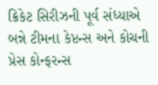ક્રિકેટ સિરીઝની પૂર્વ સંધ્યાએ બન્ને ટીમના કેપ્ટન્સ અને કોચની પ્રેસ કોન્ફરન્સ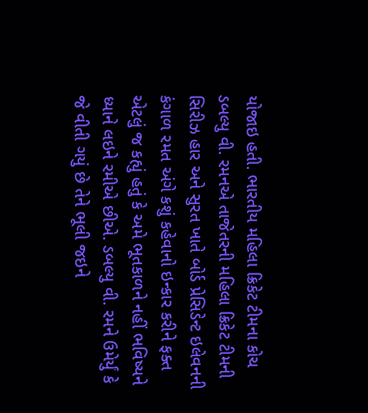યોજાઇ હતી. ભારતીય મહિલા ક્રિકેટ ટીમના કોચ ડબલ્યુ વી. રમનએ તાજેતરની મહિલા ક્રિકેટ ટીમની સિરીઝ હાર અને સુરત ખાતે બોર્ડ પ્રેસિડેન્ટ ઇલેવનની કંગાળ રમત અંગે કશું કહેવાનો ઇન્કાર કરીને ફક્ત એટલું જ કહ્યું હતું કે અમે ભૂતકાળને નહીં ભવિષ્યને ધ્યાને લઇને રમીએ છીએ. ડબલ્યુ વી. રમને ઉમેર્યું કે જે વીતી ગયું છે તેને ભૂલી જઇને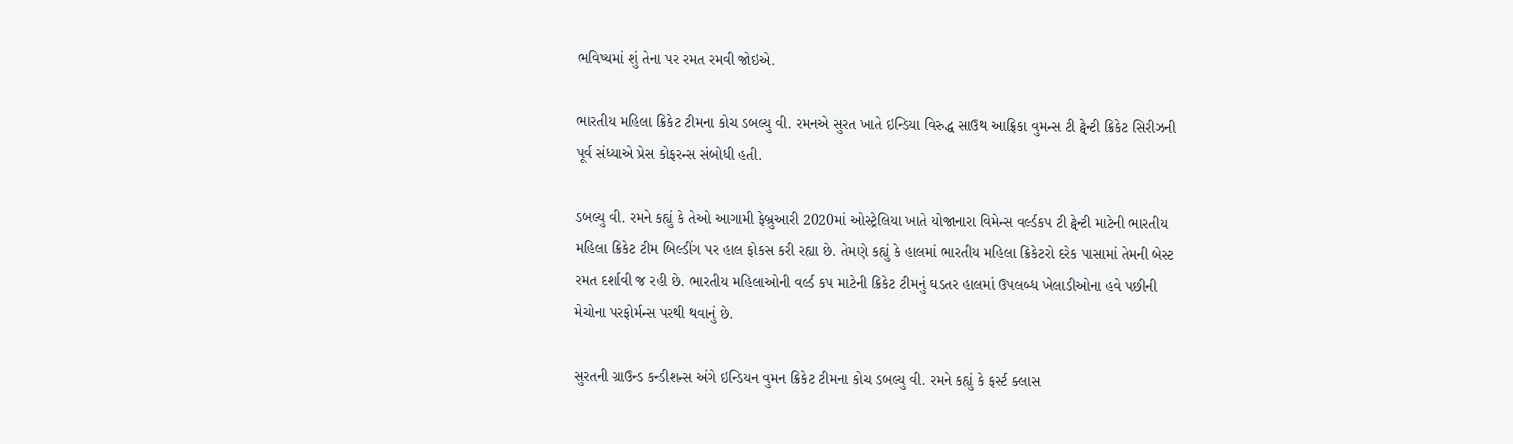ભવિષ્યમાં શું તેના પર રમત રમવી જોઇએ.

ભારતીય મહિલા ક્રિકેટ ટીમના કોચ ડબલ્યુ વી. રમનએ સુરત ખાતે ઇન્ડિયા વિરુદ્ધ સાઉથ આફ્રિકા વુમન્સ ટી ટ્વેન્ટી ક્રિકેટ સિરીઝની પૂર્વ સંધ્યાએ પ્રેસ કોફરન્સ સંબોધી હતી.

ડબલ્યુ વી. રમને કહ્યું કે તેઓ આગામી ફેબ્રુઆરી 2020માં ઓસ્ટ્રેલિયા ખાતે યોજાનારા વિમેન્સ વર્લ્ડકપ ટી ટ્વેન્ટી માટેની ભારતીય મહિલા ક્રિકેટ ટીમ બિલ્ડીંગ પર હાલ ફોકસ કરી રહ્યા છે. તેમણે કહ્યું કે હાલમાં ભારતીય મહિલા ક્રિકેટરો દરેક પાસામાં તેમની બેસ્ટ રમત દર્શાવી જ રહી છે. ભારતીય મહિલાઓની વર્લ્ડ કપ માટેની ક્રિકેટ ટીમનું ઘડતર હાલમાં ઉપલબ્ધ ખેલાડીઓના હવે પછીની મેચોના પરફોર્મન્સ પરથી થવાનું છે.

સુરતની ગ્રાઉન્ડ કન્ડીશન્સ અંગે ઇન્ડિયન વુમન ક્રિકેટ ટીમના કોચ ડબલ્યુ વી. રમને કહ્યું કે ફર્સ્ટ ક્લાસ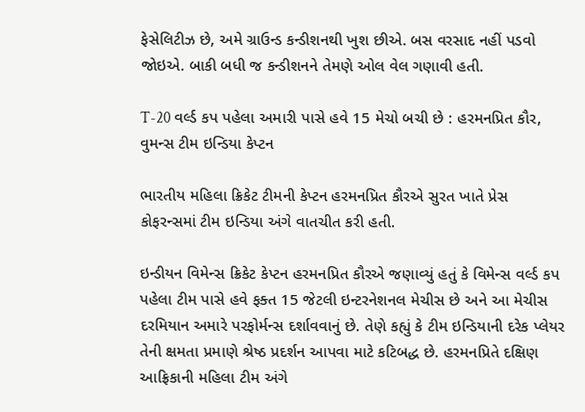ફેસેલિટીઝ છે, અમે ગ્રાઉન્ડ કન્ડીશનથી ખુશ છીએ. બસ વરસાદ નહીં પડવો જોઇએ. બાકી બધી જ કન્ડીશનને તેમણે ઓલ વેલ ગણાવી હતી.

T-20 વર્લ્ડ કપ પહેલા અમારી પાસે હવે 15 મેચો બચી છે : હરમનપ્રિત કૌર, વુમન્સ ટીમ ઇન્ડિયા કેપ્ટન

ભારતીય મહિલા ક્રિકેટ ટીમની કેપ્ટન હરમનપ્રિત કૌરએ સુરત ખાતે પ્રેસ કોફરન્સમાં ટીમ ઇન્ડિયા અંગે વાતચીત કરી હતી.

ઇન્ડીયન વિમેન્સ ક્રિકેટ કેપ્ટન હરમનપ્રિત કૌરએ જણાવ્યું હતું કે વિમેન્સ વર્લ્ડ કપ પહેલા ટીમ પાસે હવે ફક્ત 15 જેટલી ઇન્ટરનેશનલ મેચીસ છે અને આ મેચીસ દરમિયાન અમારે પરફોર્મન્સ દર્શાવવાનું છે. તેણે કહ્યું કે ટીમ ઇન્ડિયાની દરેક પ્લેયર તેની ક્ષમતા પ્રમાણે શ્રેષ્ઠ પ્રદર્શન આપવા માટે કટિબદ્ધ છે. હરમનપ્રિતે દક્ષિણ આફ્રિકાની મહિલા ટીમ અંગે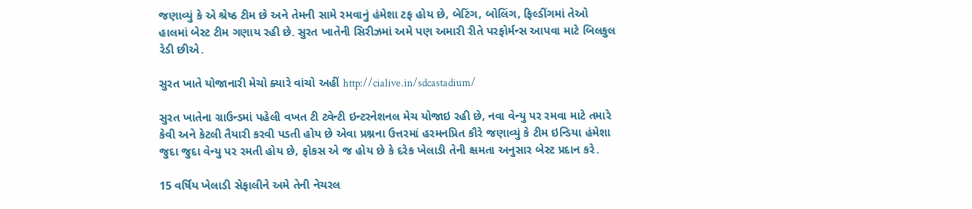જણાવ્યું કે એ શ્રેષ્ઠ ટીમ છે અને તેમની સામે રમવાનું હંમેશા ટફ હોય છે, બેટિંગ, બોલિંગ, ફિલ્ડીંગમાં તેઓ હાલમાં બેસ્ટ ટીમ ગણાય રહી છે. સુરત ખાતેની સિરીઝમાં અમે પણ અમારી રીતે પરફોર્મન્સ આપવા માટે બિલકુલ રેડી છીએ.

સુરત ખાતે યોજાનારી મેચો ક્યારે વાંચો અહીં http://cialive.in/sdcastadium/

સુરત ખાતેના ગ્રાઉન્ડમાં પહેલી વખત ટી ટ્વેન્ટી ઇન્ટરનેશનલ મેચ યોજાઇ રહી છે, નવા વેન્યુ પર રમવા માટે તમારે કેવી અને કેટલી તૈયારી કરવી પડતી હોય છે એવા પ્રશ્નના ઉત્તરમાં હરમનપ્રિત કૌરે જણાવ્યું કે ટીમ ઇન્ડિયા હંમેશા જુદા જુદા વેન્યુ પર રમતી હોય છે, ફોકસ એ જ હોય છે કે દરેક ખેલાડી તેની ક્ષમતા અનુસાર બેસ્ટ પ્રદાન કરે.

15 વર્ષિય ખેલાડી સેફાલીને અમે તેની નેચરલ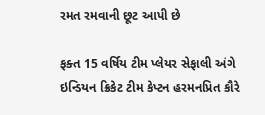રમત રમવાની છૂટ આપી છે

ફક્ત 15 વર્ષિય ટીમ પ્લેયર સેફાલી અંગે ઇન્ડિયન ક્રિકેટ ટીમ કેપ્ટન હરમનપ્રિત કૌરે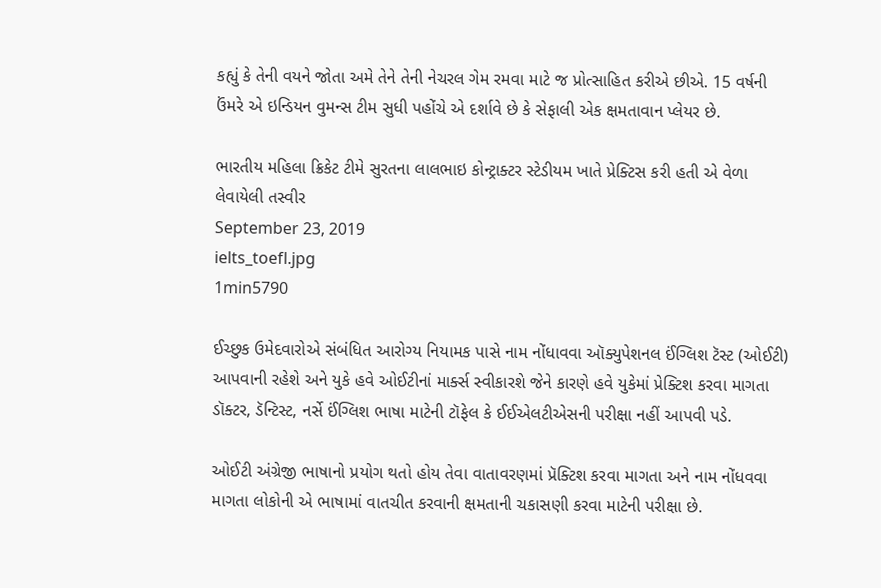કહ્યું કે તેની વયને જોતા અમે તેને તેની નેચરલ ગેમ રમવા માટે જ પ્રોત્સાહિત કરીએ છીએ. 15 વર્ષની ઉંમરે એ ઇન્ડિયન વુમન્સ ટીમ સુધી પહોંચે એ દર્શાવે છે કે સેફાલી એક ક્ષમતાવાન પ્લેયર છે.

ભારતીય મહિલા ક્રિકેટ ટીમે સુરતના લાલભાઇ કોન્ટ્રાક્ટર સ્ટેડીયમ ખાતે પ્રેક્ટિસ કરી હતી એ વેળા લેવાયેલી તસ્વીર
September 23, 2019
ielts_toefl.jpg
1min5790

ઈચ્છુક ઉમેદવારોએ સંબંધિત આરોગ્ય નિયામક પાસે નામ નોંધાવવા ઑક્યુપેશનલ ઈંગ્લિશ ટૅસ્ટ (ઓઈટી) આપવાની રહેશે અને યુકે હવે ઓઈટીનાં માર્ક્સ સ્વીકારશે જેને કારણે હવે યુકેમાં પ્રેક્ટિશ કરવા માગતા ડૉક્ટર, ડૅન્ટિસ્ટ, નર્સે ઈંગ્લિશ ભાષા માટેની ટૉફેલ કે ઈઈએલટીએસની પરીક્ષા નહીં આપવી પડે.

ઓઈટી અંગ્રેજી ભાષાનો પ્રયોગ થતો હોય તેવા વાતાવરણમાં પ્રૅક્ટિશ કરવા માગતા અને નામ નોંધવવા માગતા લોકોની એ ભાષામાં વાતચીત કરવાની ક્ષમતાની ચકાસણી કરવા માટેની પરીક્ષા છે.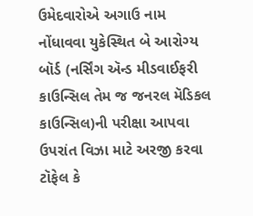ઉમેદવારોએ અગાઉ નામ નોંધાવવા યુકેસ્થિત બે આરોગ્ય બૉર્ડ (નર્સિંગ ઍન્ડ મીડવાઈફરી કાઉન્સિલ તેમ જ જનરલ મૅડિકલ કાઉન્સિલ)ની પરીક્ષા આપવા ઉપરાંત વિઝા માટે અરજી કરવા ટૉફેલ કે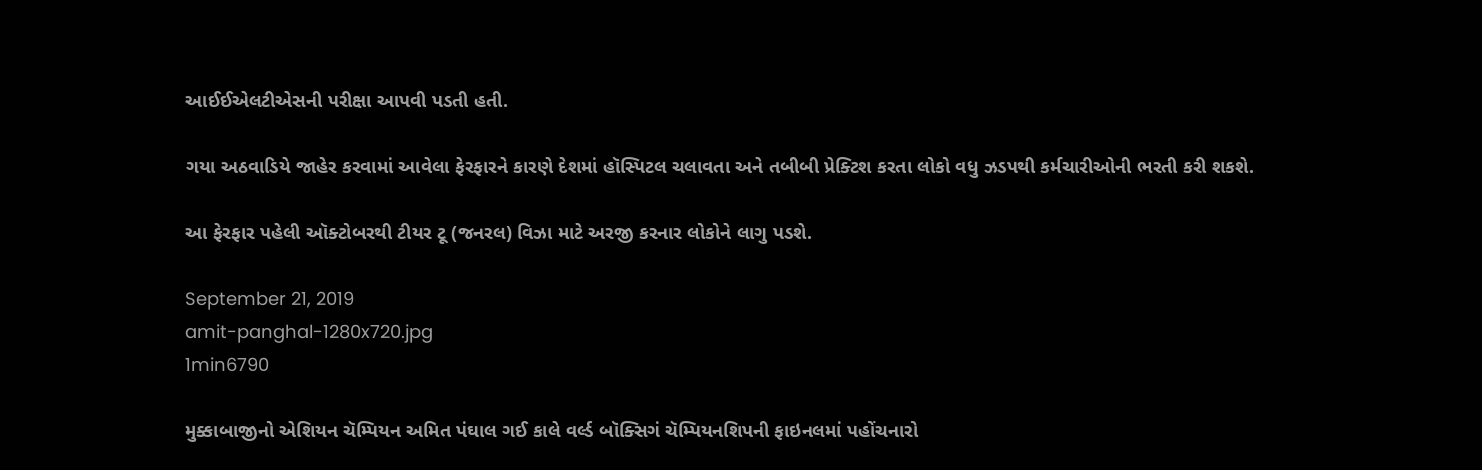આઈઈએલટીએસની પરીક્ષા આપવી પડતી હતી.

ગયા અઠવાડિયે જાહેર કરવામાં આવેલા ફેરફારને કારણે દેશમાં હૉસ્પિટલ ચલાવતા અને તબીબી પ્રેક્ટિશ કરતા લોકો વધુ ઝડપથી કર્મચારીઓની ભરતી કરી શકશે.

આ ફેરફાર પહેલી ઑક્ટોબરથી ટીયર ટૂ (જનરલ) વિઝા માટે અરજી કરનાર લોકોને લાગુ પડશે.

September 21, 2019
amit-panghal-1280x720.jpg
1min6790

મુક્કાબાજીનો એશિયન ચૅમ્પિયન અમિત પંઘાલ ગઈ કાલે વર્લ્ડ બૉક્સિગં ચૅમ્પિયનશિપની ફાઇનલમાં પહોંચનારો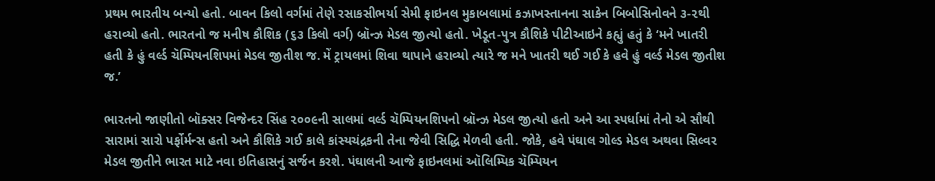પ્રથમ ભારતીય બન્યો હતો. બાવન કિલો વર્ગમાં તેણે રસાકસીભર્યા સેમી ફાઇનલ મુકાબલામાં કઝાખસ્તાનના સાકેન બિબોસિનોવને ૩-૨થી હરાવ્યો હતો. ભારતનો જ મનીષ કૌશિક (૬૩ કિલો વર્ગ) બ્રૉન્ઝ મેડલ જીત્યો હતો. ખેડૂત-પુત્ર કૌશિકે પીટીઆઇને કહ્યું હતું કે ‘મને ખાતરી હતી કે હું વર્લ્ડ ચૅમ્પિયનશિપમાં મેડલ જીતીશ જ. મેં ટ્રાયલમાં શિવા થાપાને હરાવ્યો ત્યારે જ મને ખાતરી થઈ ગઈ કે હવે હું વર્લ્ડ મેડલ જીતીશ જ.’

ભારતનો જાણીતો બૉક્સર વિજેન્દર સિંહ ૨૦૦૯ની સાલમાં વર્લ્ડ ચૅમ્પિયનશિપનો બ્રૉન્ઝ મેડલ જીત્યો હતો અને આ સ્પર્ધામાં તેનો એ સૌથી સારામાં સારો પર્ફોર્મન્સ હતો અને કૌશિકે ગઈ કાલે કાંસ્યચંદ્રકની તેના જેવી સિદ્ધિ મેળવી હતી. જોકે, હવે પંઘાલ ગોલ્ડ મેડલ અથવા સિલ્વર મેડલ જીતીને ભારત માટે નવા ઇતિહાસનું સર્જન કરશે. પંઘાલની આજે ફાઇનલમાં ઑલિમ્પિક ચૅમ્પિયન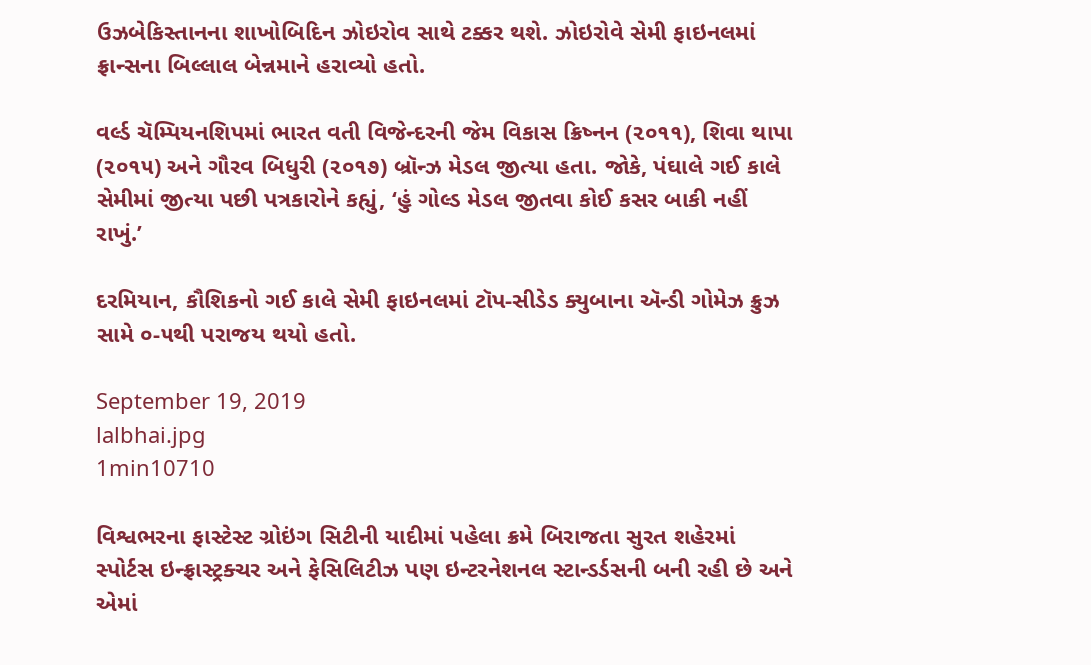ઉઝબેકિસ્તાનના શાખોબિદિન ઝોઇરોવ સાથે ટક્કર થશે. ઝોઇરોવે સેમી ફાઇનલમાં ફ્રાન્સના બિલ્લાલ બેન્નમાને હરાવ્યો હતો.

વર્લ્ડ ચૅમ્પિયનશિપમાં ભારત વતી વિજેન્દરની જેમ વિકાસ ક્રિષ્નન (૨૦૧૧), શિવા થાપા (૨૦૧૫) અને ગૌરવ બિધુરી (૨૦૧૭) બ્રૉન્ઝ મેડલ જીત્યા હતા. જોકે, પંઘાલે ગઈ કાલે સેમીમાં જીત્યા પછી પત્રકારોને કહ્યું, ‘હું ગોલ્ડ મેડલ જીતવા કોઈ કસર બાકી નહીં રાખું.’

દરમિયાન, કૌશિકનો ગઈ કાલે સેમી ફાઇનલમાં ટૉપ-સીડેડ ક્યુબાના ઍન્ડી ગોમેઝ ક્રુઝ સામે ૦-૫થી પરાજય થયો હતો.

September 19, 2019
lalbhai.jpg
1min10710

વિશ્વભરના ફાસ્ટેસ્ટ ગ્રોઇંગ સિટીની યાદીમાં પહેલા ક્રમે બિરાજતા સુરત શહેરમાં સ્પોર્ટસ ઇન્ફ્રાસ્ટ્રક્ચર અને ફેસિલિટીઝ પણ ઇન્ટરનેશનલ સ્ટાન્ડર્ડસની બની રહી છે અને એમાં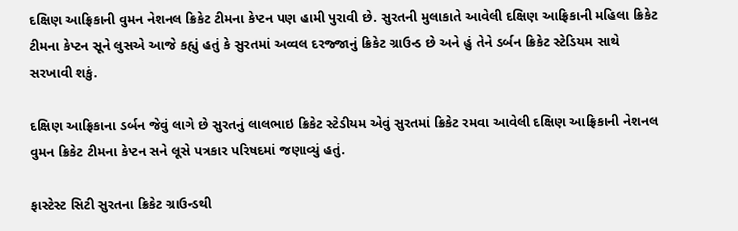દક્ષિણ આફ્રિકાની વુમન નેશનલ ક્રિકેટ ટીમના કેપ્ટન પણ હામી પુરાવી છે. સુરતની મુલાકાતે આવેલી દક્ષિણ આફ્રિકાની મહિલા ક્રિકેટ ટીમના કેપ્ટન સૂને લુસએ આજે કહ્યું હતું કે સુરતમાં અવ્વલ દરજ્જાનું ક્રિકેટ ગ્રાઉન્ડ છે અને હું તેને ડર્બન ક્રિકેટ સ્ટેડિયમ સાથે સરખાવી શકું.

દક્ષિણ આફ્રિકાના ડર્બન જેવું લાગે છે સુરતનું લાલભાઇ ક્રિકેટ સ્ટેડીયમ એવું સુરતમાં ક્રિકેટ રમવા આવેલી દક્ષિણ આફ્રિકાની નેશનલ વુમન ક્રિકેટ ટીમના કેપ્ટન સને લૂસે પત્રકાર પરિષદમાં જણાવ્યું હતું.

ફાસ્ટેસ્ટ સિટી સુરતના ક્રિકેટ ગ્રાઉન્ડથી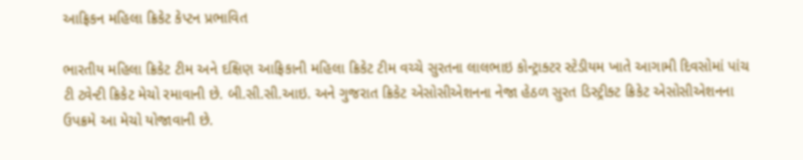આફ્રિકન મહિલા ક્રિકેટ કેપ્ટન પ્રભાવિત

ભારતીય મહિલા ક્રિકેટ ટીમ અને દક્ષિણ આફ્રિકાની મહિલા ક્રિકેટ ટીમ વચ્ચે સુરતના લાલભાઇ કોન્ટ્રાક્ટર સ્ટેડીયમ ખાતે આગામી દિવસોમાં પાંચ ટી ટ્વેન્ટી ક્રિકેટ મેચો રમાવાની છે. બી.સી.સી.આઇ. અને ગુજરાત ક્રિકેટ એસોસીએશનના નેજા હેઠળ સુરત ડિસ્ટ્રીક્ટ ક્રિકેટ એસોસીએશનના ઉપક્રમે આ મેચો યોજાવાની છે.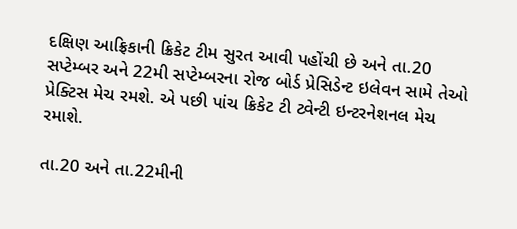દક્ષિણ આફ્રિકાની ક્રિકેટ ટીમ સુરત આવી પહોંચી છે અને તા.20 સપ્ટેમ્બર અને 22મી સપ્ટેમ્બરના રોજ બોર્ડ પ્રેસિડેન્ટ ઇલેવન સામે તેઓ પ્રેક્ટિસ મેચ રમશે. એ પછી પાંચ ક્રિકેટ ટી ટ્વેન્ટી ઇન્ટરનેશનલ મેચ રમાશે.

તા.20 અને તા.22મીની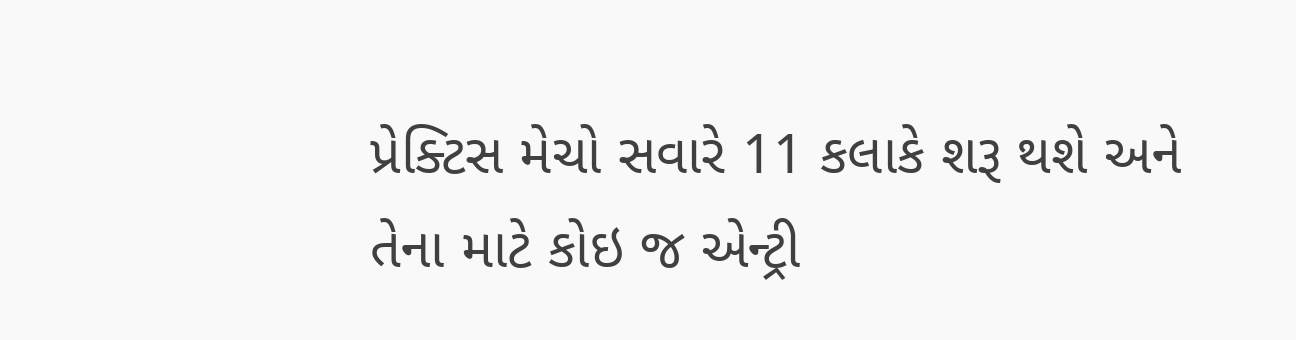પ્રેક્ટિસ મેચો સવારે 11 કલાકે શરૂ થશે અને તેના માટે કોઇ જ એન્ટ્રી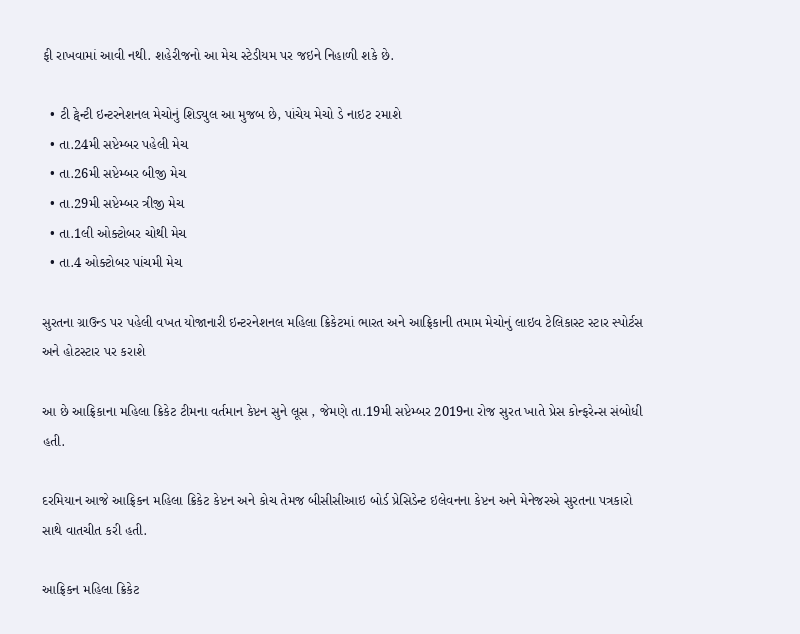ફી રાખવામાં આવી નથી. શહેરીજનો આ મેચ સ્ટેડીયમ પર જઇને નિહાળી શકે છે.

  • ટી ટ્વેન્ટી ઇન્ટરનેશનલ મેચોનું શિડ્યુલ આ મુજબ છે, પાંચેય મેચો ડે નાઇટ રમાશે
  • તા.24મી સપ્ટેમ્બર પહેલી મેચ
  • તા.26મી સપ્ટેમ્બર બીજી મેચ
  • તા.29મી સપ્ટેમ્બર ત્રીજી મેચ
  • તા.1લી ઓક્ટોબર ચોથી મેચ
  • તા.4 ઓક્ટોબર પાંચમી મેચ

સુરતના ગ્રાઉન્ડ પર પહેલી વખત યોજાનારી ઇન્ટરનેશનલ મહિલા ક્રિકેટમાં ભારત અને આફ્રિકાની તમામ મેચોનું લાઇવ ટેલિકાસ્ટ સ્ટાર સ્પોર્ટસ અને હોટસ્ટાર પર કરાશે

આ છે આફ્રિકાના મહિલા ક્રિકેટ ટીમના વર્તમાન કેપ્ટન સુને લૂસ , જેમણે તા.19મી સપ્ટેમ્બર 2019ના રોજ સુરત ખાતે પ્રેસ કોન્ફરેન્સ સંબોધી હતી.

દરમિયાન આજે આફ્રિકન મહિલા ક્રિકેટ કેપ્ટન અને કોચ તેમજ બીસીસીઆઇ બોર્ડ પ્રેસિડેન્ટ ઇલેવનના કેપ્ટન અને મેનેજરએ સુરતના પત્રકારો સાથે વાતચીત કરી હતી.

આફ્રિકન મહિલા ક્રિકેટ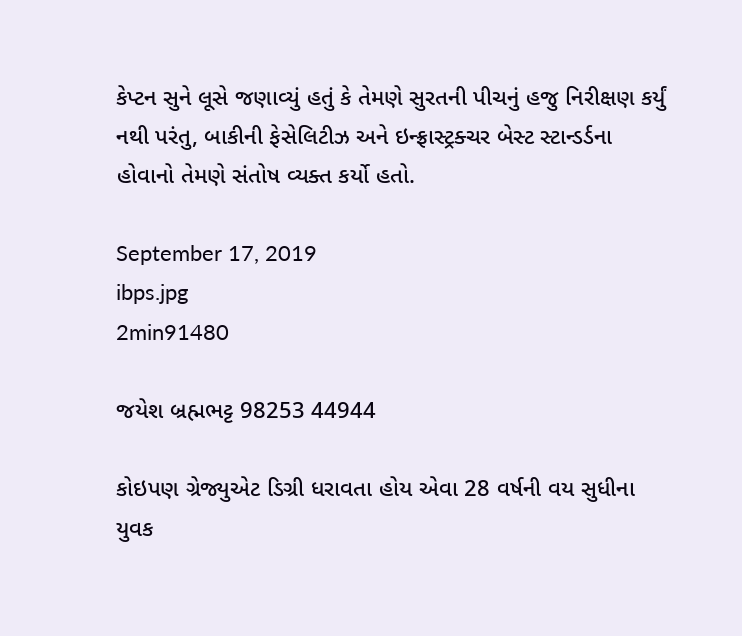કેપ્ટન સુને લૂસે જણાવ્યું હતું કે તેમણે સુરતની પીચનું હજુ નિરીક્ષણ કર્યું નથી પરંતુ, બાકીની ફેસેલિટીઝ અને ઇન્ફ્રાસ્ટ્રક્ચર બેસ્ટ સ્ટાન્ડર્ડના હોવાનો તેમણે સંતોષ વ્યક્ત કર્યો હતો.

September 17, 2019
ibps.jpg
2min91480

જયેશ બ્રહ્મભટ્ટ 98253 44944

કોઇપણ ગ્રેજ્યુએટ ડિગ્રી ધરાવતા હોય એવા 28 વર્ષની વય સુધીના યુવક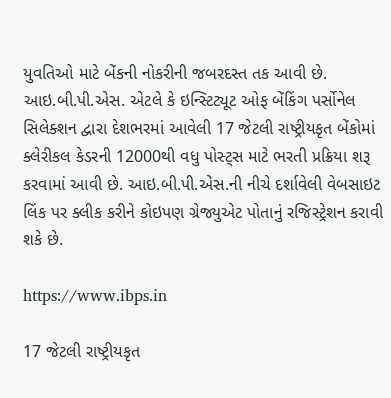યુવતિઓ માટે બેંકની નોકરીની જબરદસ્ત તક આવી છે. આઇ.બી.પી.એસ. એટલે કે ઇન્સ્ટિટ્યૂટ ઓફ બેંકિંગ પર્સોનેલ સિલેક્શન દ્વારા દેશભરમાં આવેલી 17 જેટલી રાષ્ટ્રીયકૃત બેંકોમાં ક્લેરીકલ કેડરની 12000થી વધુ પોસ્ટ્સ માટે ભરતી પ્રક્રિયા શરૂ કરવામાં આવી છે. આઇ.બી.પી.એસ.ની નીચે દર્શાવેલી વેબસાઇટ લિંક પર ક્લીક કરીને કોઇપણ ગ્રેજ્યુએટ પોતાનું રજિસ્ટ્રેશન કરાવી શકે છે.

https://www.ibps.in

17 જેટલી રાષ્ટ્રીયકૃત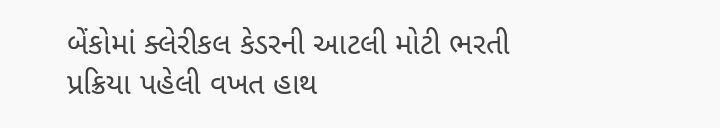બેંકોમાં ક્લેરીકલ કેડરની આટલી મોટી ભરતી પ્રક્રિયા પહેલી વખત હાથ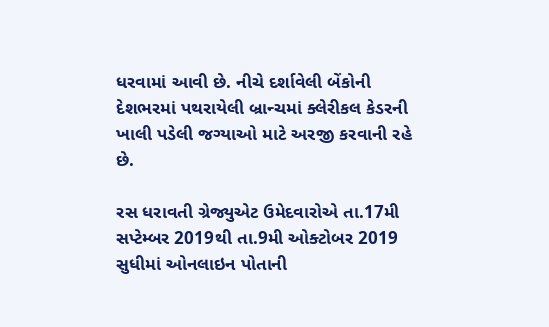ધરવામાં આવી છે. નીચે દર્શાવેલી બેંકોની દેશભરમાં પથરાયેલી બ્રાન્ચમાં ક્લેરીકલ કેડરની ખાલી પડેલી જગ્યાઓ માટે અરજી કરવાની રહે છે.

રસ ધરાવતી ગ્રેજ્યુએટ ઉમેદવારોએ તા.17મી સપ્ટેમ્બર 2019થી તા.9મી ઓક્ટોબર 2019 સુધીમાં ઓનલાઇન પોતાની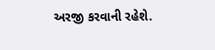અરજી કરવાની રહેશે.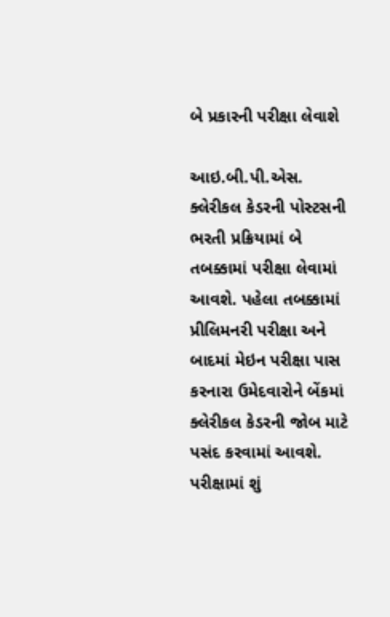બે પ્રકારની પરીક્ષા લેવાશે

આઇ.બી.પી.એસ. ક્લેરીકલ કેડરની પોસ્ટસની ભરતી પ્રક્રિયામાં બે તબક્કામાં પરીક્ષા લેવામાં આવશે. પહેલા તબક્કામાં પ્રીલિમનરી પરીક્ષા અને બાદમાં મેઇન પરીક્ષા પાસ કરનારા ઉમેદવારોને બેંકમાં ક્લેરીકલ કેડરની જોબ માટે પસંદ કરવામાં આવશે. પરીક્ષામાં શું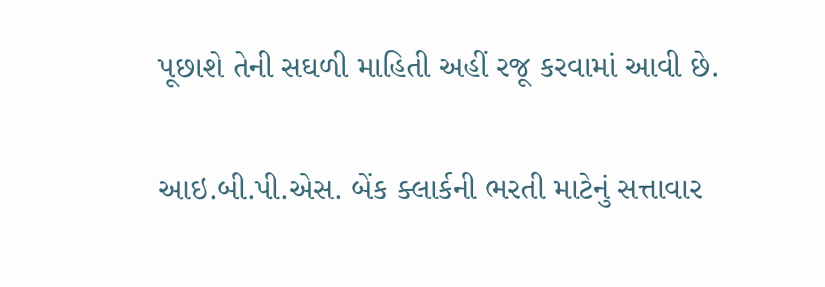પૂછાશે તેની સઘળી માહિતી અહીં રજૂ કરવામાં આવી છે.

આઇ.બી.પી.એસ. બેંક ક્લાર્કની ભરતી માટેનું સત્તાવાર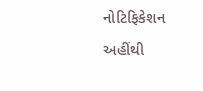નોટિફિકેશન અહીંથી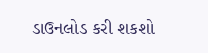ડાઉનલોડ કરી શકશો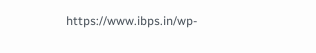https://www.ibps.in/wp-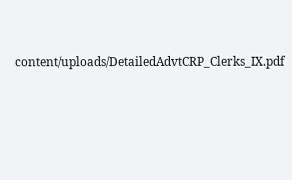content/uploads/DetailedAdvtCRP_Clerks_IX.pdf